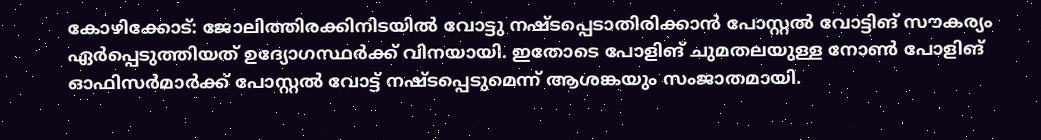കോഴിക്കോട്: ജോലിത്തിരക്കിനിടയിൽ വോട്ടു നഷ്ടപ്പെടാതിരിക്കാൻ പോസ്റ്റൽ വോട്ടിങ് സൗകര്യം ഏർപ്പെടുത്തിയത് ഉദ്യോഗസ്ഥർക്ക് വിനയായി. ഇതോടെ പോളിങ് ചുമതലയുള്ള നോൺ പോളിങ് ഓഫിസർമാർക്ക് പോസ്റ്റൽ വോട്ട് നഷ്ടപ്പെടുമെന്ന് ആശങ്കയും സംജാതമായി.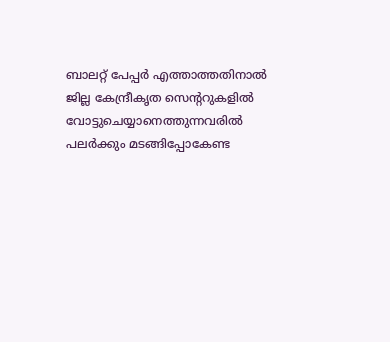ബാലറ്റ് പേപ്പർ എത്താത്തതിനാൽ ജില്ല കേന്ദ്രീകൃത സെന്ററുകളിൽ വോട്ടുചെയ്യാനെത്തുന്നവരിൽ പലർക്കും മടങ്ങിപ്പോകേണ്ട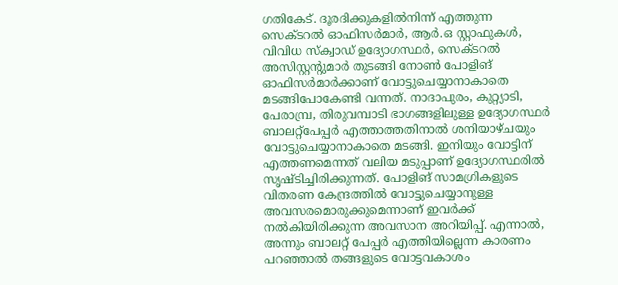ഗതികേട്. ദൂരദിക്കുകളിൽനിന്ന് എത്തുന്ന സെക്ടറൽ ഓഫിസർമാർ, ആർ.ഒ സ്റ്റാഫുകൾ, വിവിധ സ്ക്വാഡ് ഉദ്യോഗസ്ഥർ, സെക്ടറൽ അസിസ്റ്റന്റുമാർ തുടങ്ങി നോൺ പോളിങ് ഓഫിസർമാർക്കാണ് വോട്ടുചെയ്യാനാകാതെ മടങ്ങിപോകേണ്ടി വന്നത്. നാദാപുരം, കുറ്റ്യാടി, പേരാമ്പ്ര, തിരുവമ്പാടി ഭാഗങ്ങളിലുള്ള ഉദ്യോഗസ്ഥർ ബാലറ്റ്പേപ്പർ എത്താത്തതിനാൽ ശനിയാഴ്ചയും വോട്ടുചെയ്യാനാകാതെ മടങ്ങി. ഇനിയും വോട്ടിന് എത്തണമെന്നത് വലിയ മടുപ്പാണ് ഉദ്യോഗസ്ഥരിൽ സൃഷ്ടിച്ചിരിക്കുന്നത്. പോളിങ് സാമഗ്രികളുടെ വിതരണ കേന്ദ്രത്തിൽ വോട്ടുചെയ്യാനുള്ള അവസരമൊരുക്കുമെന്നാണ് ഇവർക്ക് നൽകിയിരിക്കുന്ന അവസാന അറിയിപ്പ്. എന്നാൽ, അന്നും ബാലറ്റ് പേപ്പർ എത്തിയില്ലെന്ന കാരണം പറഞ്ഞാൽ തങ്ങളുടെ വോട്ടവകാശം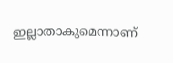ഇല്ലാതാകുമെന്നാണ്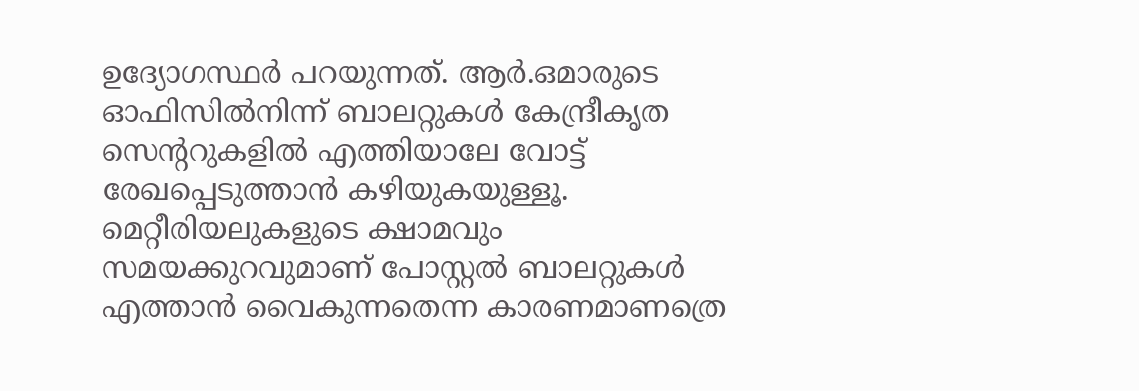ഉദ്യോഗസ്ഥർ പറയുന്നത്. ആർ.ഒമാരുടെ ഓഫിസിൽനിന്ന് ബാലറ്റുകൾ കേന്ദ്രീകൃത സെന്ററുകളിൽ എത്തിയാലേ വോട്ട് രേഖപ്പെടുത്താൻ കഴിയുകയുള്ളൂ. മെറ്റീരിയലുകളുടെ ക്ഷാമവും സമയക്കുറവുമാണ് പോസ്റ്റൽ ബാലറ്റുകൾ എത്താൻ വൈകുന്നതെന്ന കാരണമാണത്രെ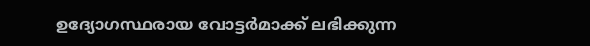ഉദ്യോഗസ്ഥരായ വോട്ടർമാക്ക് ലഭിക്കുന്ന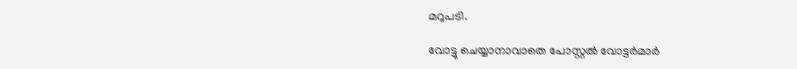മറുപടി.

വോട്ടു ചെയ്യാനാവാതെ പോസ്റ്റൽ വോട്ടർമാർ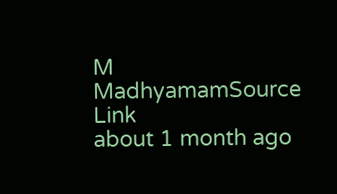M
MadhyamamSource Link
about 1 month ago